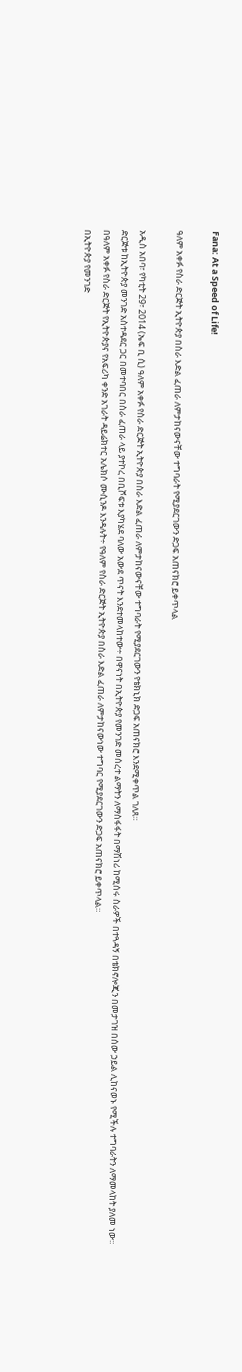Fana: At a Speed of Life!

ዓለም አቀፉ የስራ ድርጅት ኢትዮጵያ በስራ እድል ፈጠራ ለምታከናውናቸው ተግባራት የሚያደርገውን ድጋፍ አጠናክሮ ይቀጥላል

አዲስ አበባ፣ የካቲት 29፣ 2014 (ኤፍ ቢ ሲ) ዓለም አቀፉ የስራ ድርጅት ኢትዮጵያ በስራ እድል ፈጠራ ለምታከናውናቸው ተግባራት የሚያደርገውን የቴክኒክ ድጋፍ አጠናክሮ እንደሚቀጥል ገለጸ።
ድርጅቱ ከኢትዮጵያ መንገድ አስተዳደር ጋር በመተባበር በስራ ፈጠራ ላይ ያተኮረ በቢሾፍቱ እያካሄደ ባለው አውደ ጥናት እንደተመላከተው÷ በዋናነት በኢትዮጵያ የመንገድ መሰረተ ልማትን ለማስፋፋት በማሽነሪ ከሚሰሩ ስራዎች በተጓዳኝ በቴክኖሎጂን በመታገዝ በሰው ኃይል ሊከናወኑ የሚችሉ ተግባራትን ለማመላከት ያለመ ነው፡፡
በዓለም አቀፉ የስራ ድርጅት የኢትዮጵያና የአፍሪካ ቀንድ አገራት ዳይሬክተር አሌክሶ ሙሲንዶ እንዳሉት÷ የዓለም የስራ ድርጅት ኢትዮጵያ በስራ እድል ፈጠራ ለምታከናውነው ተግባር የሚያደርገውን ድጋፍ አጠናክሮ ይቀጥላል።
በኢትዮጵያ የመንገድ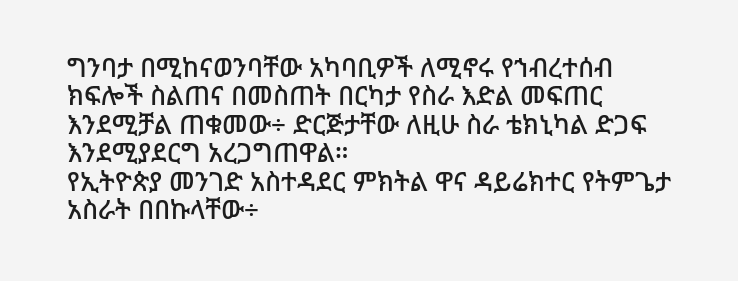ግንባታ በሚከናወንባቸው አካባቢዎች ለሚኖሩ የኀብረተሰብ ክፍሎች ስልጠና በመስጠት በርካታ የስራ እድል መፍጠር እንደሚቻል ጠቁመው÷ ድርጅታቸው ለዚሁ ስራ ቴክኒካል ድጋፍ እንደሚያደርግ አረጋግጠዋል።
የኢትዮጵያ መንገድ አስተዳደር ምክትል ዋና ዳይሬክተር የትምጌታ አስራት በበኩላቸው÷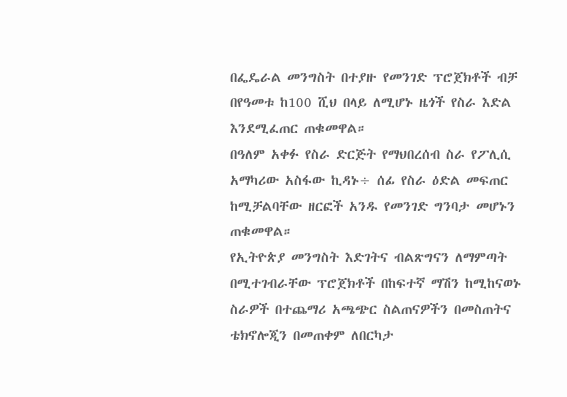በፌዴራል መንግስት በተያዙ የመንገድ ፕሮጀክቶች ብቻ በየዓመቱ ከ100 ሺህ በላይ ለሚሆኑ ዜጎች የስራ እድል እንደሚፈጠር ጠቁመዋል።
በዓለም አቀፉ የስራ ድርጅት የማህበረሰብ ስራ የፖሊሲ አማካሪው አስፋው ኪዳኑ÷ ሰፊ የስራ ዕድል መፍጠር ከሚቻልባቸው ዘርፎች አንዱ የመንገድ ግንባታ መሆኑን ጠቁመዋል።
የኢትዮጵያ መንግስት እድገትና ብልጽግናን ለማምጣት በሚተገብራቸው ፕሮጀክቶች በከፍተኛ ማሽን ከሚከናወኑ ስራዎች በተጨማሪ አጫጭር ስልጠናዎችን በመስጠትና ቴክኖሎጂን በመጠቀም ለበርካታ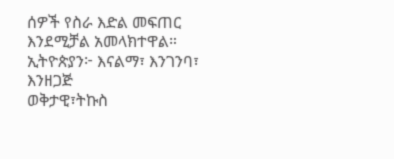ሰዎች የስራ እድል መፍጠር እንደሚቻል አመላክተዋል።
ኢትዮጵያን፦ እናልማ፣ እንገንባ፣ እንዘጋጅ
ወቅታዊ፣ትኩስ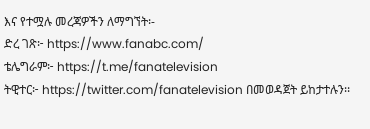እና የተሟሉ መረጃዎችን ለማግኘት፡-
ድረ ገጽ፦ https://www.fanabc.com/
ቴሌግራም፦ https://t.me/fanatelevision
ትዊተር፦ https://twitter.com/fanatelevision በመወዳጀት ይከታተሉን፡፡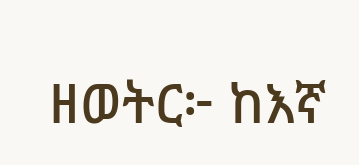ዘወትር፦ ከእኛ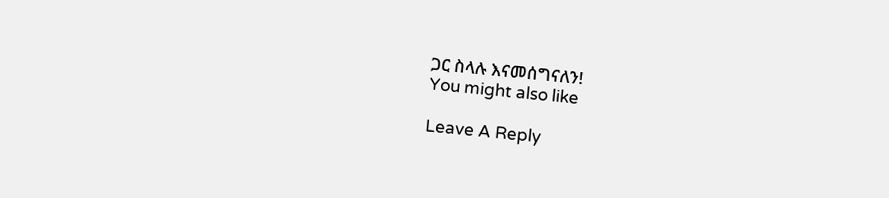ጋር ስላሉ እናመሰግናለን!
You might also like

Leave A Reply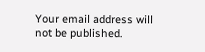Your email address will not be published.